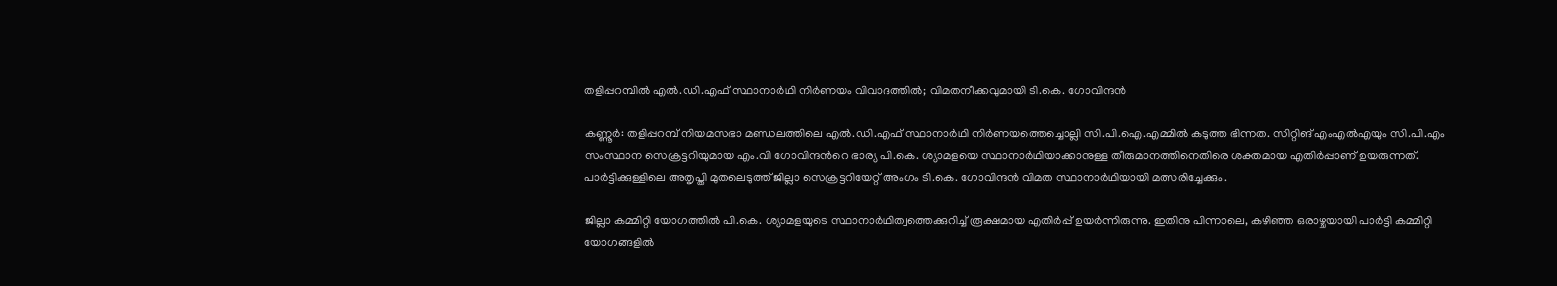തളിപ്പറമ്പിൽ എൽ.ഡി.എഫ് സ്ഥാനാർഥി നിർണയം വിവാദത്തിൽ; വിമതനീക്കവുമായി ടി.കെ. ഗോവിന്ദൻ

കണ്ണൂർ: തളിപ്പറമ്പ് നിയമസഭാ മണ്ഡലത്തിലെ എൽ.ഡി.എഫ് സ്ഥാനാർഥി നിർണയത്തെച്ചൊല്ലി സി.പി.ഐ.എമ്മിൽ കടുത്ത ഭിന്നത. സിറ്റിങ് എംഎൽഎയും സി.പി.എം സംസ്ഥാന സെക്രട്ടറിയുമായ എം.വി ഗോവിന്ദന്‍റെ ഭാര്യ പി.കെ. ശ്യാമളയെ സ്ഥാനാർഥിയാക്കാനുള്ള തീരുമാനത്തിനെതിരെ ശക്തമായ എതിർപ്പാണ് ഉയരുന്നത്. പാർട്ടിക്കുള്ളിലെ അതൃപ്തി മുതലെടുത്ത് ജില്ലാ സെക്രട്ടറിയേറ്റ് അംഗം ടി.കെ. ഗോവിന്ദൻ വിമത സ്ഥാനാർഥിയായി മത്സരിച്ചേക്കും.

ജില്ലാ കമ്മിറ്റി യോഗത്തിൽ പി.കെ. ശ്യാമളയുടെ സ്ഥാനാർഥിത്വത്തെക്കുറിച്ച് രൂക്ഷമായ എതിർപ്പ് ഉയർന്നിരുന്നു. ഇതിനു പിന്നാലെ, കഴിഞ്ഞ ഒരാഴ്ചയായി പാർട്ടി കമ്മിറ്റി യോഗങ്ങളിൽ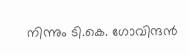നിന്നും ടി.കെ. ഗോവിന്ദൻ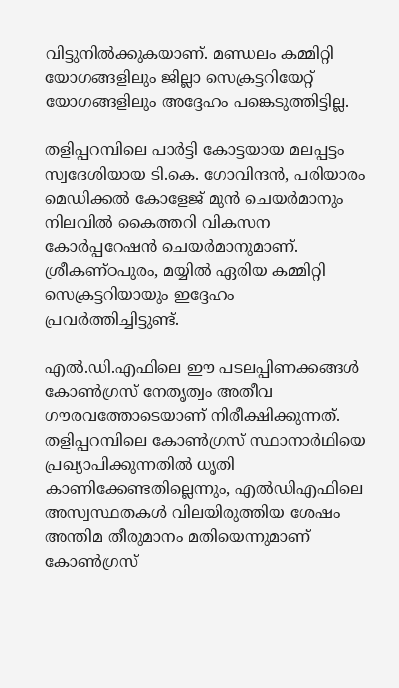വിട്ടുനിൽക്കുകയാണ്. മണ്ഡലം കമ്മിറ്റി യോഗങ്ങളിലും ജില്ലാ സെക്രട്ടറിയേറ്റ് യോഗങ്ങളിലും അദ്ദേഹം പങ്കെടുത്തിട്ടില്ല.

തളിപ്പറമ്പിലെ പാർട്ടി കോട്ടയായ മലപ്പട്ടം സ്വദേശിയായ ടി.കെ. ഗോവിന്ദൻ, പരിയാരം മെഡിക്കൽ കോളേജ് മുൻ ചെയർമാനും നിലവിൽ കൈത്തറി വികസന കോർപ്പറേഷൻ ചെയർമാനുമാണ്. ശ്രീകണ്ഠപുരം, മയ്യിൽ ഏരിയ കമ്മിറ്റി സെക്രട്ടറിയായും ഇദ്ദേഹം പ്രവർത്തിച്ചിട്ടുണ്ട്.

എൽ.ഡി.എഫിലെ ഈ പടലപ്പിണക്കങ്ങൾ കോൺഗ്രസ് നേതൃത്വം അതീവ ഗൗരവത്തോടെയാണ് നിരീക്ഷിക്കുന്നത്. തളിപ്പറമ്പിലെ കോൺഗ്രസ് സ്ഥാനാർഥിയെ പ്രഖ്യാപിക്കുന്നതിൽ ധൃതി കാണിക്കേണ്ടതില്ലെന്നും, എൽഡിഎഫിലെ അസ്വസ്ഥതകൾ വിലയിരുത്തിയ ശേഷം അന്തിമ തീരുമാനം മതിയെന്നുമാണ് കോൺഗ്രസ്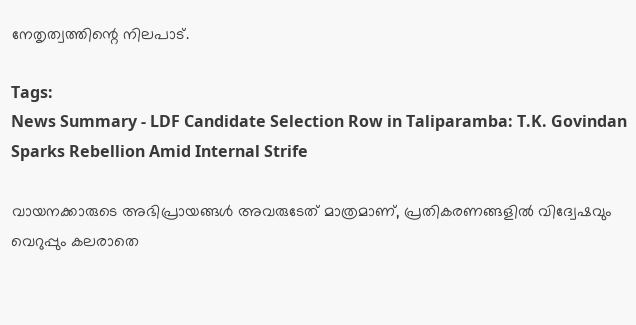നേതൃത്വത്തിന്റെ നിലപാട്.

Tags:
News Summary - LDF Candidate Selection Row in Taliparamba: T.K. Govindan Sparks Rebellion Amid Internal Strife

വായനക്കാരുടെ അഭിപ്രായങ്ങള്‍ അവരുടേത് മാത്രമാണ്, പ്രതികരണങ്ങളിൽ വിദ്വേഷവും വെറുപ്പും കലരാതെ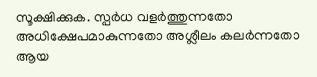സൂക്ഷിക്കുക. സ്പർധ വളർത്തുന്നതോ അധിക്ഷേപമാകുന്നതോ അശ്ലീലം കലർന്നതോ ആയ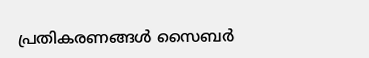പ്രതികരണങ്ങൾ സൈബർ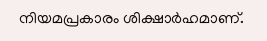നിയമപ്രകാരം ശിക്ഷാർഹമാണ്.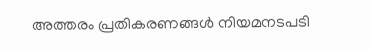അത്തരം പ്രതികരണങ്ങൾ നിയമനടപടി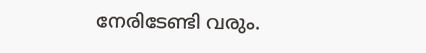നേരിടേണ്ടി വരും.